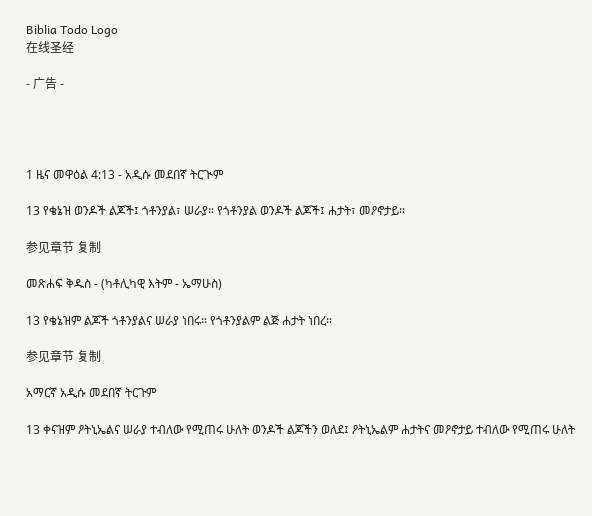Biblia Todo Logo
在线圣经

- 广告 -




1 ዜና መዋዕል 4:13 - አዲሱ መደበኛ ትርጒም

13 የቄኔዝ ወንዶች ልጆች፤ ጎቶንያል፣ ሠራያ። የጎቶንያል ወንዶች ልጆች፤ ሐታት፣ መዖኖታይ።

参见章节 复制

መጽሐፍ ቅዱስ - (ካቶሊካዊ እትም - ኤማሁስ)

13 የቄኔዝም ልጆች ጎቶንያልና ሠራያ ነበሩ። የጎቶንያልም ልጅ ሐታት ነበረ።

参见章节 复制

አማርኛ አዲሱ መደበኛ ትርጉም

13 ቀናዝም ዖትኒኤልና ሠራያ ተብለው የሚጠሩ ሁለት ወንዶች ልጆችን ወለደ፤ ዖትኒኤልም ሐታትና መዖኖታይ ተብለው የሚጠሩ ሁለት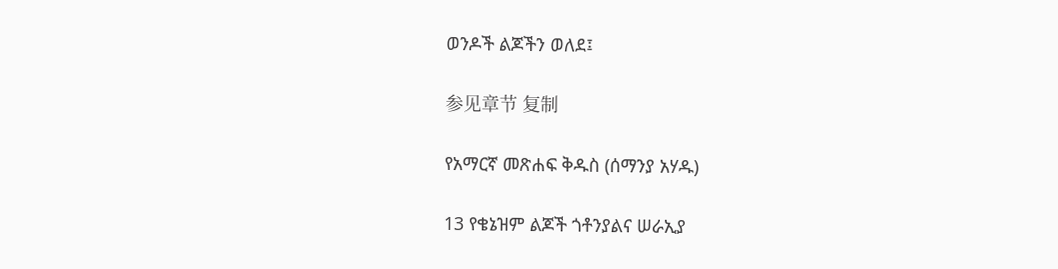ወንዶች ልጆችን ወለደ፤

参见章节 复制

የአማርኛ መጽሐፍ ቅዱስ (ሰማንያ አሃዱ)

13 የቄኔዝም ልጆች ጎቶንያልና ሠራኢያ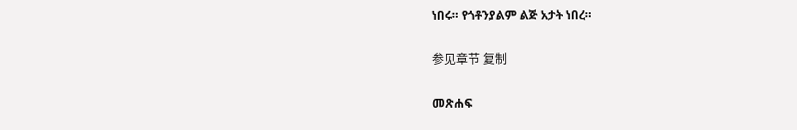ነበሩ። የጎቶንያልም ልጅ አታት ነበረ።

参见章节 复制

መጽሐፍ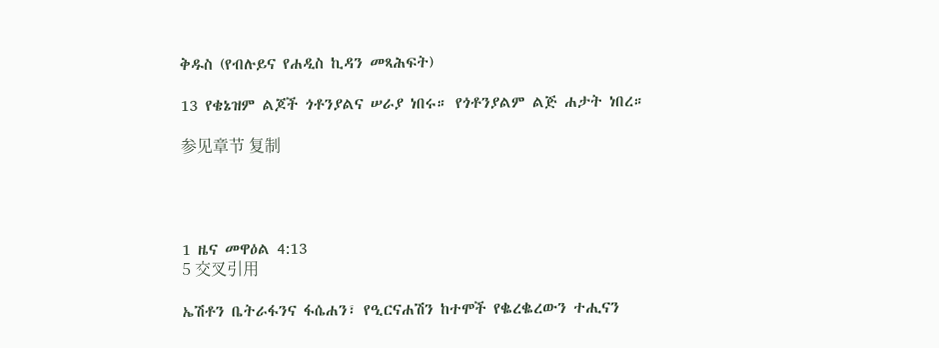ቅዱስ (የብሉይና የሐዲስ ኪዳን መጻሕፍት)

13 የቄኔዝም ልጆች ጎቶንያልና ሠራያ ነበሩ። የጎቶንያልም ልጅ ሐታት ነበረ።

参见章节 复制




1 ዜና መዋዕል 4:13
5 交叉引用

ኤሽቶን ቤትራፋንና ፋሴሐን፣ የዒርናሐሽን ከተሞች የቈረቈረውን ተሒናን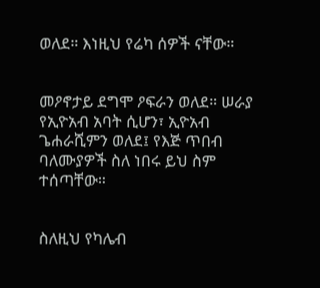ወለደ። እነዚህ የሬካ ሰዎች ናቸው።


መዖኖታይ ደግሞ ዖፍራን ወለደ። ሠራያ የኢዮአብ አባት ሲሆን፣ ኢዮአብ ጌሐራሺምን ወለደ፤ የእጅ ጥበብ ባለሙያዎች ስለ ነበሩ ይህ ስም ተሰጣቸው።


ስለዚህ የካሌብ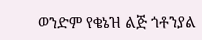ወንድም የቄኔዝ ልጅ ጎቶንያል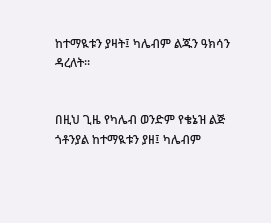ከተማዪቱን ያዛት፤ ካሌብም ልጁን ዓክሳን ዳረለት።


በዚህ ጊዜ የካሌብ ወንድም የቄኔዝ ልጅ ጎቶንያል ከተማዪቱን ያዘ፤ ካሌብም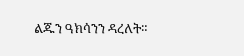ልጁን ዓክሳንን ዳረለት።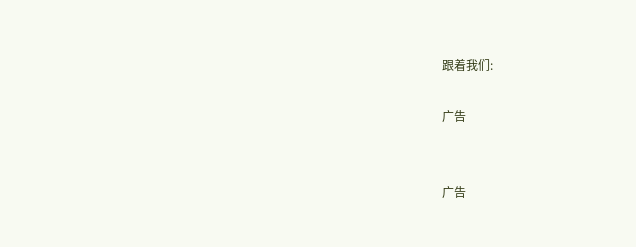跟着我们:

广告


广告